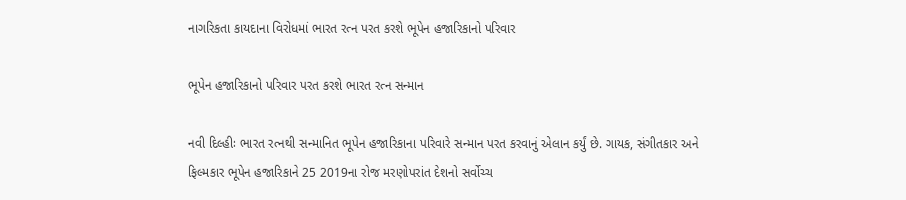નાગરિકતા કાયદાના વિરોધમાં ભારત રત્ન પરત કરશે ભૂપેન હજારિકાનો પરિવાર

ભૂપેન હજારિકાનો પરિવાર પરત કરશે ભારત રત્ન સન્માન

નવી દિલ્હીઃ ભારત રત્નથી સન્માનિત ભૂપેન હજારિકાના પરિવારે સન્માન પરત કરવાનું એલાન કર્યું છે. ગાયક, સંગીતકાર અને ફિલ્મકાર ભૂપેન હજારિકાને 25 2019ના રોજ મરણોપરાંત દેશનો સર્વોચ્ચ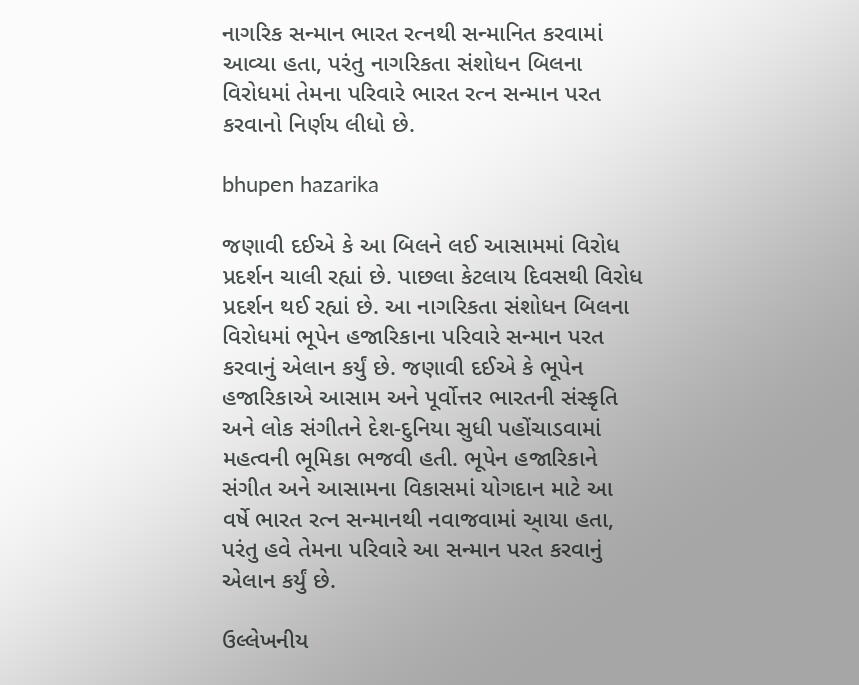નાગરિક સન્માન ભારત રત્નથી સન્માનિત કરવામાં આવ્યા હતા, પરંતુ નાગરિકતા સંશોધન બિલના વિરોધમાં તેમના પરિવારે ભારત રત્ન સન્માન પરત કરવાનો નિર્ણય લીધો છે.

bhupen hazarika

જણાવી દઈએ કે આ બિલને લઈ આસામમાં વિરોધ પ્રદર્શન ચાલી રહ્યાં છે. પાછલા કેટલાય દિવસથી વિરોધ પ્રદર્શન થઈ રહ્યાં છે. આ નાગરિકતા સંશોધન બિલના વિરોધમાં ભૂપેન હજારિકાના પરિવારે સન્માન પરત કરવાનું એલાન કર્યું છે. જણાવી દઈએ કે ભૂપેન હજારિકાએ આસામ અને પૂર્વોત્તર ભારતની સંસ્કૃતિ અને લોક સંગીતને દેશ-દુનિયા સુધી પહોંચાડવામાં મહત્વની ભૂમિકા ભજવી હતી. ભૂપેન હજારિકાને સંગીત અને આસામના વિકાસમાં યોગદાન માટે આ વર્ષે ભારત રત્ન સન્માનથી નવાજવામાં આ્યા હતા, પરંતુ હવે તેમના પરિવારે આ સન્માન પરત કરવાનું એલાન કર્યું છે.

ઉલ્લેખનીય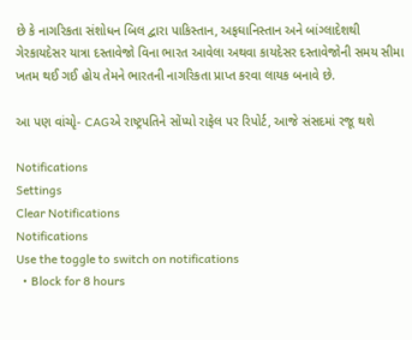છે કે નાગરિકતા સંશોધન બિલ દ્વારા પાકિસ્તાન, અફઘાનિસ્તાન અને બાંગ્લાદેશથી ગેરકાયદેસર યાત્રા દસ્તાવેજો વિના ભારત આવેલા અથવા કાયદેસર દસ્તાવેજોની સમય સીમા ખતમ થઈ ગઈ હોય તેમને ભારતની નાગરિકતા પ્રાપ્ત કરવા લાયક બનાવે છે.

આ પણ વાંચોૃ- CAGએ રાષ્ટ્રપતિને સોંપ્યો રાફેલ પર રિપોર્ટ, આજે સંસદમાં રજૂ થશે

Notifications
Settings
Clear Notifications
Notifications
Use the toggle to switch on notifications
  • Block for 8 hours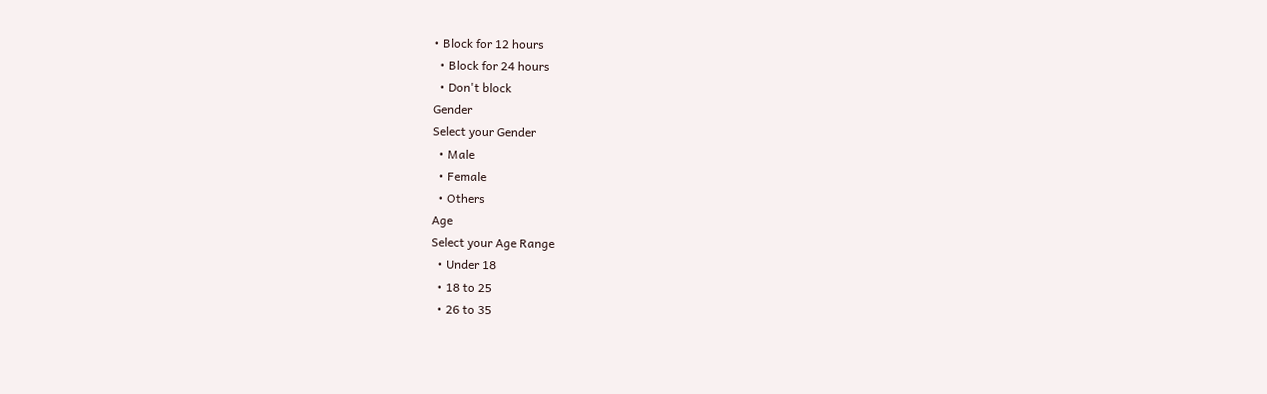• Block for 12 hours
  • Block for 24 hours
  • Don't block
Gender
Select your Gender
  • Male
  • Female
  • Others
Age
Select your Age Range
  • Under 18
  • 18 to 25
  • 26 to 35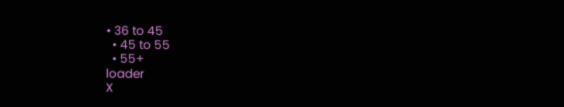• 36 to 45
  • 45 to 55
  • 55+
loader
X